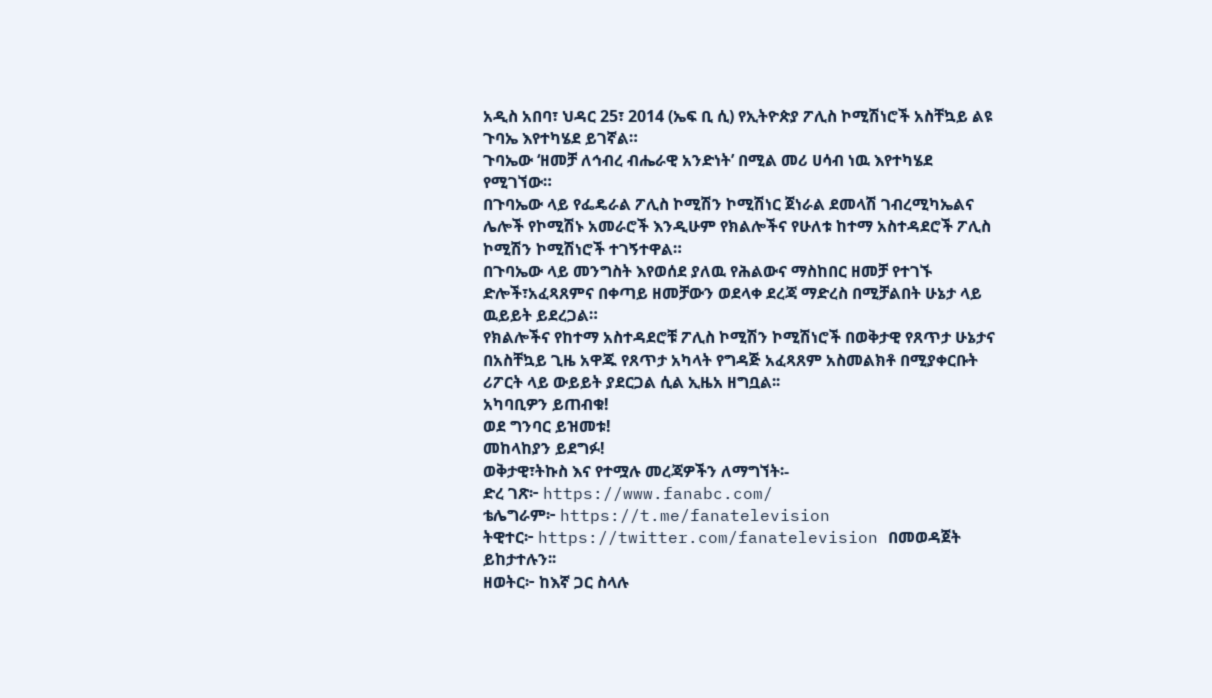አዲስ አበባ፣ ህዳር 25፣ 2014 (ኤፍ ቢ ሲ) የኢትዮጵያ ፖሊስ ኮሚሽነሮች አስቸኳይ ልዩ ጉባኤ እየተካሄደ ይገኛል።
ጉባኤው ‘ዘመቻ ለኅብረ ብሔራዊ አንድነት’ በሚል መሪ ሀሳብ ነዉ እየተካሄደ የሚገኘው።
በጉባኤው ላይ የፌዴራል ፖሊስ ኮሚሽን ኮሚሽነር ጀነራል ደመላሽ ገብረሚካኤልና ሌሎች የኮሚሽኑ አመራሮች እንዲሁም የክልሎችና የሁለቱ ከተማ አስተዳደሮች ፖሊስ ኮሚሽን ኮሚሽነሮች ተገኝተዋል።
በጉባኤው ላይ መንግስት እየወሰደ ያለዉ የሕልውና ማስከበር ዘመቻ የተገኙ ድሎች፣አፈጻጸምና በቀጣይ ዘመቻውን ወደላቀ ደረጃ ማድረስ በሚቻልበት ሁኔታ ላይ ዉይይት ይደረጋል።
የክልሎችና የከተማ አስተዳደሮቹ ፖሊስ ኮሚሽን ኮሚሽነሮች በወቅታዊ የጸጥታ ሁኔታና በአስቸኳይ ጊዜ አዋጁ የጸጥታ አካላት የግዳጅ አፈጻጸም አስመልክቶ በሚያቀርቡት ሪፖርት ላይ ውይይት ያደርጋል ሲል ኢዜአ ዘግቧል፡፡
አካባቢዎን ይጠብቁ!
ወደ ግንባር ይዝመቱ!
መከላከያን ይደግፉ!
ወቅታዊ፣ትኩስ እና የተሟሉ መረጃዎችን ለማግኘት፡-
ድረ ገጽ፦ https://www.fanabc.com/
ቴሌግራም፦ https://t.me/fanatelevision
ትዊተር፦ https://twitter.com/fanatelevision በመወዳጀት ይከታተሉን፡፡
ዘወትር፦ ከእኛ ጋር ስላሉ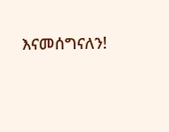እናመሰግናለን!